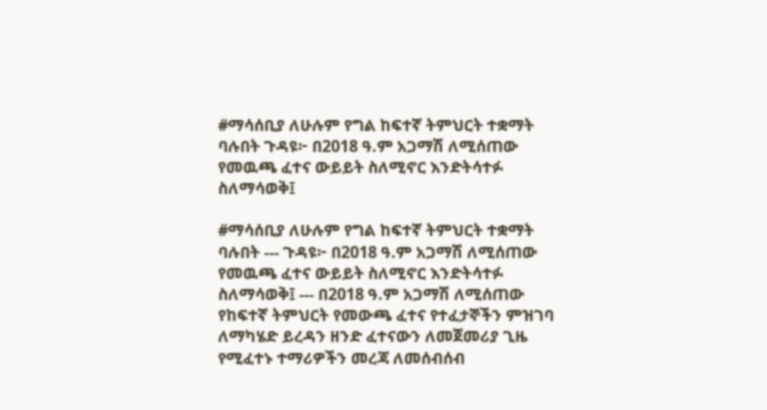#ማሳሰቢያ ለሁሉም የግል ከፍተኛ ትምህርት ተቋማት ባሉበት ጉዳዩ፦ በ2018 ዓ.ም አጋማሽ ለሚሰጠው የመዉጫ ፈተና ውይይት ስለሚኖር እንድትሳተፉ ስለማሳወቅ፤

#ማሳሰቢያ ለሁሉም የግል ከፍተኛ ትምህርት ተቋማት ባሉበት --- ጉዳዩ፦ በ2018 ዓ.ም አጋማሽ ለሚሰጠው የመዉጫ ፈተና ውይይት ስለሚኖር እንድትሳተፉ ስለማሳወቅ፤ --- በ2018 ዓ.ም አጋማሽ ለሚሰጠው የከፍተኛ ትምህርት የመውጫ ፈተና የተፈታኞችን ምዝገባ ለማካሄድ ይረዳን ዘንድ ፈተናውን ለመጀመሪያ ጊዜ የሚፈተኑ ተማሪዎችን መረጃ ለመሰብሰብ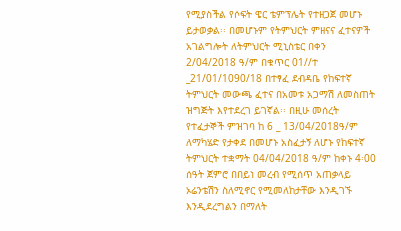የሚያስችል የሶፍት ዌር ቴምፕሌት የተዘጋጀ መሆኑ ይታወቃል፡፡ በመሆኑም የትምህርት ምዘናና ፈተናዎች አገልግሎት ለትምህርት ሚኒስቴር በቀን 2/04/2018 ዓ/ም በቁጥር 01//ተ _21/01/1090/18 በተፃፈ ደብዳቤ የከፍተኛ ትምህርት መውጫ ፈተና በአመቱ አጋማሽ ለመስጠት ዝግጅት እየተደረገ ይገኛል፡፡ በዚሁ መሰረት የተፈታኞች ምዝገባ ከ 6 _ 13/04/2018ዓ/ም ለማካሄድ የታቀደ በመሆኑ አስፈታኝ ለሆኑ የከፍተኛ ትምህርት ተቋማት 04/04/2018 ዓ/ም ከቀኑ 4፡00 ሰዓት ጀምሮ በበይነ መረብ የሚሰጥ አጠቃላይ ኦሬንቴሽን ስለሚኖር የሚመለከታቸው እንዲገኙ እንዲደረግልን በማለት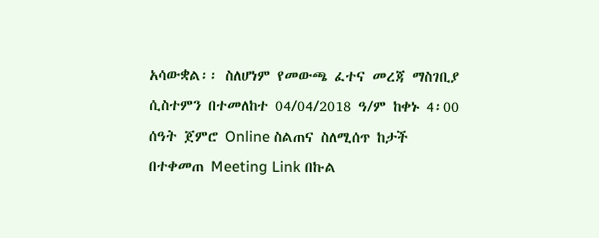አሳውቋል፡፡ ስለሆነም የመውጫ ፈተና መረጃ ማስገቢያ ሲስተምን በተመለከተ 04/04/2018 ዓ/ም ከቀኑ 4፡00 ሰዓት ጀምሮ Online ስልጠና ስለሚሰጥ ከታች በተቀመጠ Meeting Link በኩል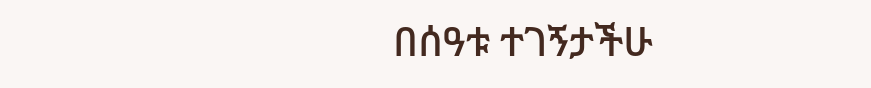በሰዓቱ ተገኝታችሁ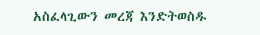አስፈላጊውን መረጃ እንድትወስዱ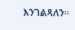እንገልጻለን።